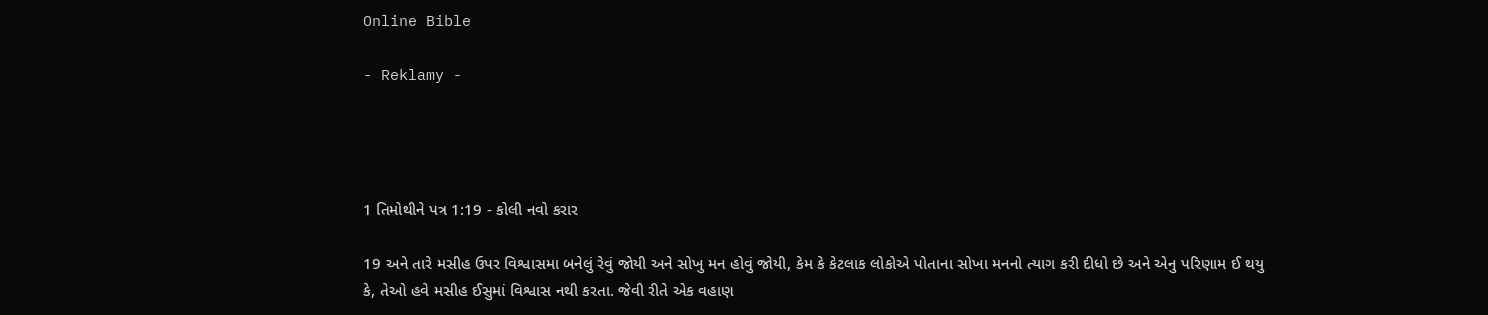Online Bible

- Reklamy -




1 તિમોથીને પત્ર 1:19 - કોલી નવો કરાર

19 અને તારે મસીહ ઉપર વિશ્વાસમા બનેલું રેવું જોયી અને સોખુ મન હોવું જોયી, કેમ કે કેટલાક લોકોએ પોતાના સોખા મનનો ત્યાગ કરી દીધો છે અને એનુ પરિણામ ઈ થયુ કે, તેઓ હવે મસીહ ઈસુમાં વિશ્વાસ નથી કરતા. જેવી રીતે એક વહાણ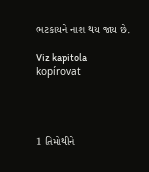ભટકાયને નાશ થય જાય છે.

Viz kapitola kopírovat




1 તિમોથીને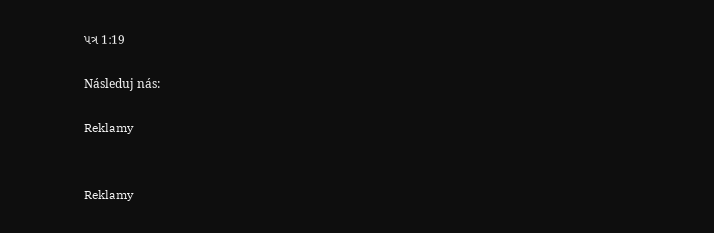પત્ર 1:19

Následuj nás:

Reklamy


Reklamy